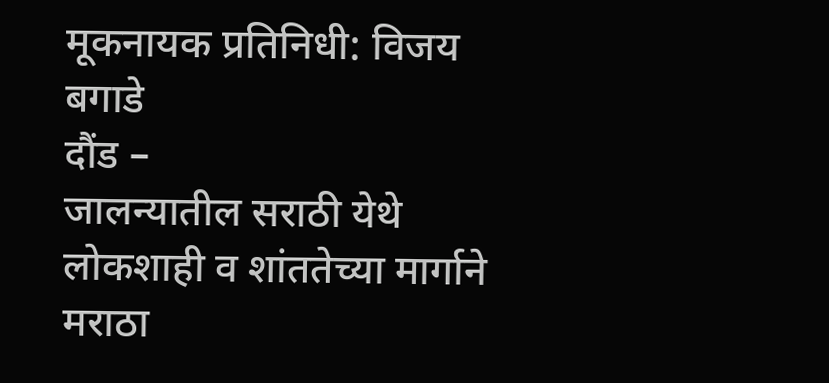मूकनायक प्रतिनिधी: विजय बगाडे
दौंड –
जालन्यातील सराठी येथे लोकशाही व शांततेच्या मार्गाने मराठा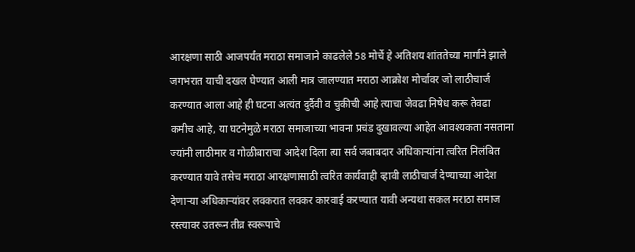आरक्षणा साठी आजपर्यंत मराठा समाजाने काढलेले 58 मोर्चे हे अतिशय शांततेच्या मार्गाने झाले जगभरात याची दखल घेण्यात आली मात्र जालण्यात मराठा आक्रोश मोर्चावर जो लाठीचार्ज करण्यात आला आहे ही घटना अत्यंत दुर्दैवी व चुकीची आहे त्याचा जेवढा निषेध करू तेवढा कमीच आहे, या घटनेमुळे मराठा समाजाच्या भावना प्रचंड दुखावल्या आहेत आवश्यकता नसताना ज्यांनी लाठीमार व गोळीबाराचा आदेश दिला त्या सर्व जबाबदार अधिकाऱ्यांना त्वरित निलंबित करण्यात यावे तसेच मराठा आरक्षणासाठी त्वरित कार्यवाही व्हावी लाठीचार्ज देण्याच्या आदेश देणाऱ्या अधिकाऱ्यांवर लवकरात लवकर कारवाई करण्यात यावी अन्यथा सकल मराठा समाज रस्त्यावर उतरून तीव्र स्वरूपाचे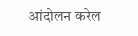आंदोलन करेल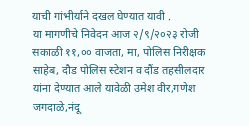याची गांभीर्याने दखल घेण्यात यावी .
या मागणीचे निवेदन आज २/९/२०२३ रोजी सकाळी ११,०० वाजता, मा, पोलिस निरीक्षक साहेब, दौड पोलिस स्टेशन व दौंड तहसीलदार यांना देण्यात आले यावेळी उमेश वीर,गणेश जगदाळे,नंदू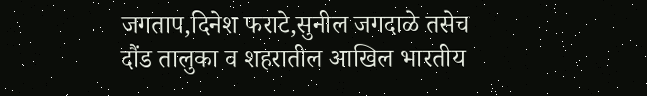जगताप,दिनेश फराटे,सुनील जगदाळे तसेच
दौंड तालुका व शहरातील आखिल भारतीय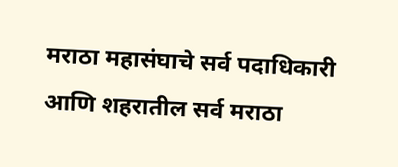मराठा महासंघाचे सर्व पदाधिकारी आणि शहरातील सर्व मराठा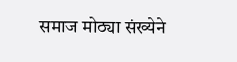समाज मोठ्या संख्येने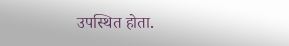उपस्थित होता.